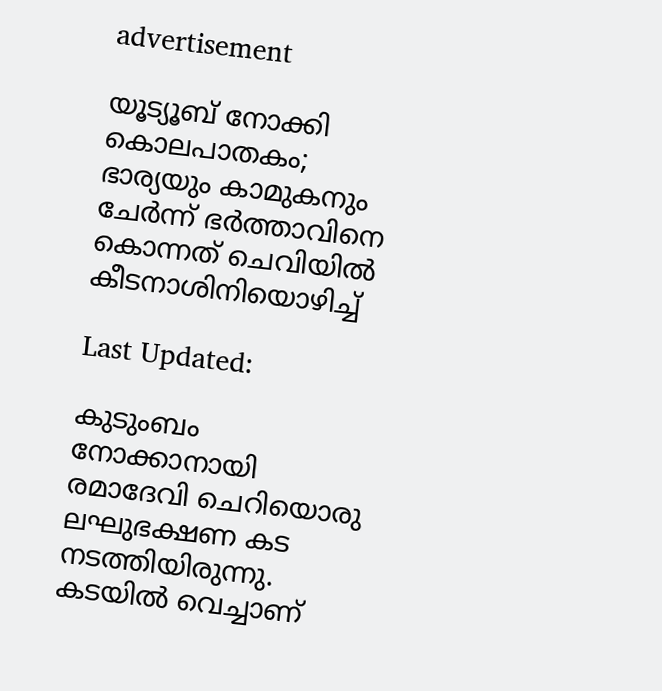advertisement

യൂട്യൂബ് നോക്കി കൊലപാതകം; ഭാര്യയും കാമുകനും ചേര്‍ന്ന് ഭര്‍ത്താവിനെ കൊന്നത് ചെവിയില്‍ കീടനാശിനിയൊഴിച്ച്

Last Updated:

കുടുംബം നോക്കാനായി രമാദേവി ചെറിയൊരു ലഘുഭക്ഷണ കട നടത്തിയിരുന്നു. കടയില്‍ വെച്ചാണ്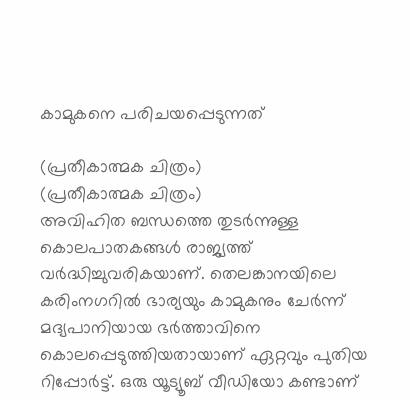കാമുകനെ പരിചയപ്പെടുന്നത്

(പ്രതീകാത്മക ചിത്രം)
(പ്രതീകാത്മക ചിത്രം)
അവിഹിത ബന്ധത്തെ തുടര്‍ന്നുള്ള കൊലപാതകങ്ങള്‍ രാജ്യത്ത് വര്‍ദ്ധിച്ചുവരികയാണ്. തെലങ്കാനയിലെ കരിംനഗറില്‍ ഭാര്യയും കാമുകനും ചേര്‍ന്ന് മദ്യപാനിയായ ഭര്‍ത്താവിനെ കൊലപ്പെടുത്തിയതായാണ് ഏറ്റവും പുതിയ റിപ്പോര്‍ട്ട്. ഒരു യൂട്യൂബ് വീഡിയോ കണ്ടാണ്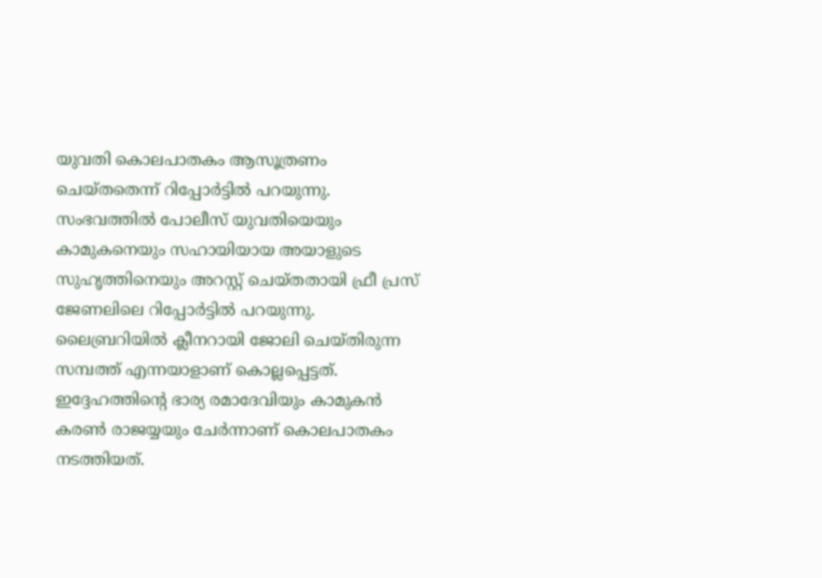യുവതി കൊലപാതകം ആസൂത്രണം ചെയ്തതെന്ന് റിപ്പോര്‍ട്ടിൽ പറയുന്നു.
സംഭവത്തില്‍ പോലീസ് യുവതിയെയും കാമുകനെയും സഹായിയായ അയാളുടെ സുഹൃത്തിനെയും അറസ്റ്റ് ചെയ്തതായി ഫ്രീ പ്രസ് ജേണലിലെ റിപ്പോര്‍ട്ടില്‍ പറയുന്നു.
ലൈബ്രറിയില്‍ ക്ലീനറായി ജോലി ചെയ്തിരുന്ന സമ്പത്ത് എന്നയാളാണ് കൊല്ലപ്പെട്ടത്. ഇദ്ദേഹത്തിന്റെ ഭാര്യ രമാദേവിയും കാമുകൻ കരൺ രാജയ്യയും ചേര്‍ന്നാണ് കൊലപാതകം നടത്തിയത്.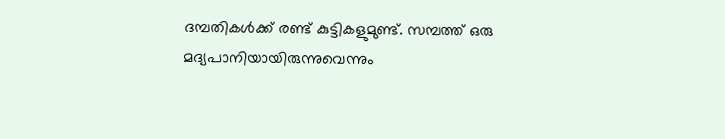ദമ്പതികള്‍ക്ക് രണ്ട് കുട്ടികളുമുണ്ട്. സമ്പത്ത് ഒരു മദ്യപാനിയായിരുന്നുവെന്നും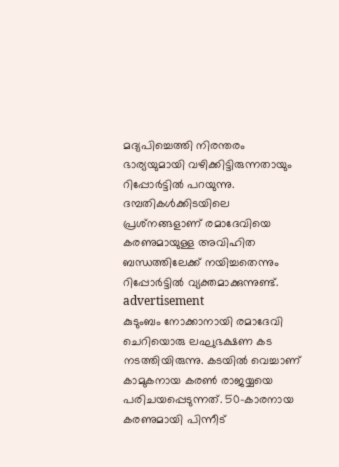മദ്യപിച്ചെത്തി നിരന്തരം ഭാര്യയുമായി വഴിക്കിട്ടിരുന്നതായും റിപ്പോര്‍ട്ടില്‍ പറയുന്നു. ദമ്പതികള്‍ക്കിടയിലെ പ്രശ്‌നങ്ങളാണ് രമാദേവിയെ കരണുമായുള്ള അവിഹിത ബന്ധത്തിലേക്ക് നയിച്ചതെന്നും റിപ്പോര്‍ട്ടില്‍ വ്യക്തമാക്കുന്നുണ്ട്.
advertisement
കുടുംബം നോക്കാനായി രമാദേവി ചെറിയൊരു ലഘുഭക്ഷണ കട നടത്തിയിരുന്നു. കടയില്‍ വെച്ചാണ് കാമുകനായ കരണ്‍ രാജയ്യയെ പരിചയപ്പെടുന്നത്. 50-കാരനായ കരണുമായി പിന്നീട്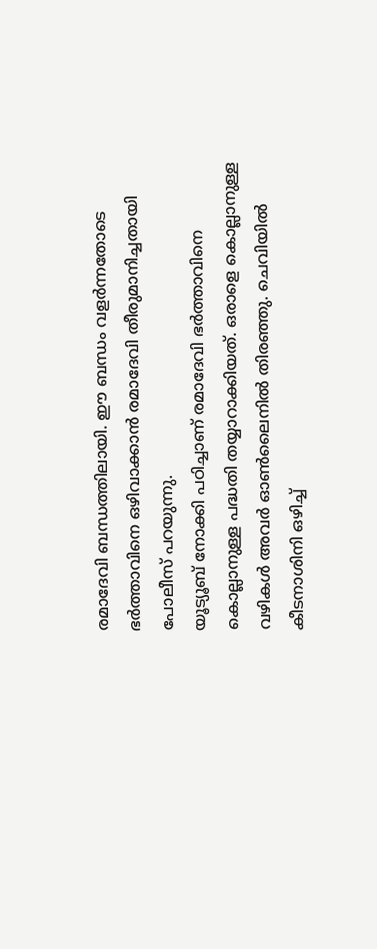രമാദേവി ബന്ധത്തിലായി. ഈ ബന്ധം വളര്‍ന്നതോടെ ഭര്‍ത്താവിനെ ഒഴിവാക്കാന്‍ രമാദേവി തീരുമാനിച്ചതായി പോലീസ് പറയുന്നു.
യൂട്യൂബ് നോക്കി പഠിച്ചാണ് രമാദേവി ഭര്‍ത്താവിനെ കൊല്ലാനുള്ള പദ്ധതി തയ്യാറാക്കിയത്. ഒരാളെ കൊല്ലാനുള്ള വഴികള്‍ അവര്‍ ഓണ്‍ലൈനില്‍ തിരഞ്ഞു. ചെവിയില്‍ കീടനാശിനി ഒഴിച്ച്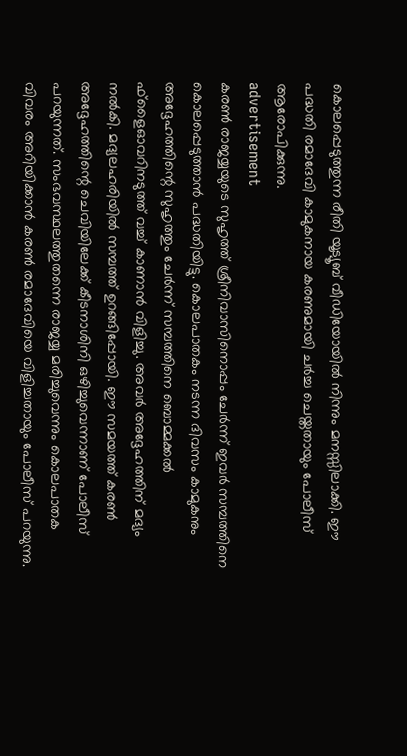കൊലപ്പെടുത്തുന്ന രീതി യൂട്യൂബ് വീഡിയോയില്‍ നിന്നും മനസ്സിലാക്കി. ഈ പദ്ധതി രമാദേവി കാമുകനായ കരണുമായി ചര്‍ച്ച ചെയ്തതായും പോലീസ് ആരോപിക്കുന്നു.
advertisement
കരണ്‍ രാജയ്യയുടെ സുഹൃത്ത് ശ്രീനിവാസിനൊപ്പം ചേര്‍ന്ന് ഇവര്‍ സമ്പത്തിനെ കൊലപ്പെടുത്താന്‍ പദ്ധതിയിട്ടു. കൊലപാതകം നടന്ന ദിവസം കാമുകനും അദ്ദേഹത്തിന്റെ സുഹൃത്തും ചേര്‍ന്ന് സമ്പത്തിനെ ബൊമ്മക്കല്‍ ഫ്‌ളൈഓവറിനടുത്ത് വച്ച് കാണാന്‍ വിളിച്ചു. അവര്‍ അദ്ദേഹത്തിന് മദ്യം നല്‍കി. മദ്യലഹരിയില്‍ സമ്പത്ത് ഉറങ്ങിപ്പോയി. ഈ സമയത്ത് കരണ്‍ അദ്ദേഹത്തിന്റെ ചെവിയിലേക്ക് കീടനാശിനി ഒഴിച്ചുവെന്നാണ് പോലീസ് പറയുന്നത്. സംഭവസ്ഥലത്തുതന്നെ രാജയ്യ മരിച്ചുവെന്നും കൊലപാതക വിവരം അറിയിക്കാന്‍ കരണ്‍ രമാദേവിയെ വിളിച്ചതായും പോലീസ് പറയുന്നു.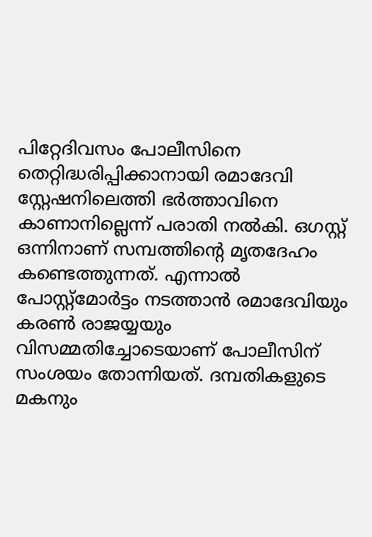പിറ്റേദിവസം പോലീസിനെ തെറ്റിദ്ധരിപ്പിക്കാനായി രമാദേവി സ്റ്റേഷനിലെത്തി ഭര്‍ത്താവിനെ കാണാനില്ലെന്ന് പരാതി നല്‍കി. ഒഗസ്റ്റ് ഒന്നിനാണ് സമ്പത്തിന്റെ മൃതദേഹം കണ്ടെത്തുന്നത്. എന്നാല്‍ പോസ്റ്റ്‌മോര്‍ട്ടം നടത്താന്‍ രമാദേവിയും കരണ്‍ രാജയ്യയും വിസമ്മതിച്ചോടെയാണ് പോലീസിന് സംശയം തോന്നിയത്. ദമ്പതികളുടെ മകനും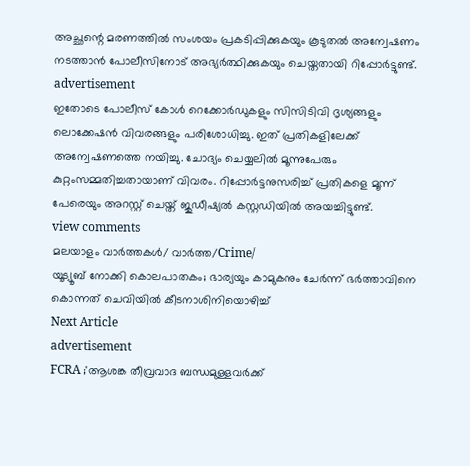അച്ഛന്റെ മരണത്തില്‍ സംശയം പ്രകടിപ്പിക്കുകയും കൂടുതല്‍ അന്വേഷണം നടത്താന്‍ പോലീസിനോട് അഭ്യര്‍ത്ഥിക്കുകയും ചെയ്തതായി റിപ്പോര്‍ട്ടുണ്ട്.
advertisement
ഇതോടെ പോലീസ് കോള്‍ റെക്കോര്‍ഡുകളും സിസിടിവി ദൃശ്യങ്ങളും ലൊക്കേഷന്‍ വിവരങ്ങളും പരിശോധിച്ചു. ഇത് പ്രതികളിലേക്ക് അന്വേഷണത്തെ നയിച്ചു. ചോദ്യം ചെയ്യലില്‍ മൂന്നുപേരും കുറ്റംസമ്മതിച്ചതായാണ് വിവരം. റിപ്പോര്‍ട്ടനുസരിച്ച് പ്രതികളെ മൂന്ന് പേരെയും അറസ്റ്റ് ചെയ്ത് ജുഡീഷ്യല്‍ കസ്റ്റഡിയില്‍ അയച്ചിട്ടുണ്ട്.
view comments
മലയാളം വാർത്തകൾ/ വാർത്ത/Crime/
യൂട്യൂബ് നോക്കി കൊലപാതകം; ഭാര്യയും കാമുകനും ചേര്‍ന്ന് ഭര്‍ത്താവിനെ കൊന്നത് ചെവിയില്‍ കീടനാശിനിയൊഴിച്ച്
Next Article
advertisement
FCRA ;'ആശങ്ക തീവ്രവാദ ബന്ധമുള്ളവർക്ക്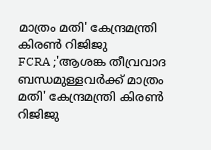മാത്രം മതി' കേന്ദ്രമന്ത്രി കിരണ്‍ റിജിജു
FCRA ;'ആശങ്ക തീവ്രവാദ ബന്ധമുള്ളവർക്ക് മാത്രം മതി' കേന്ദ്രമന്ത്രി കിരണ്‍ റിജിജു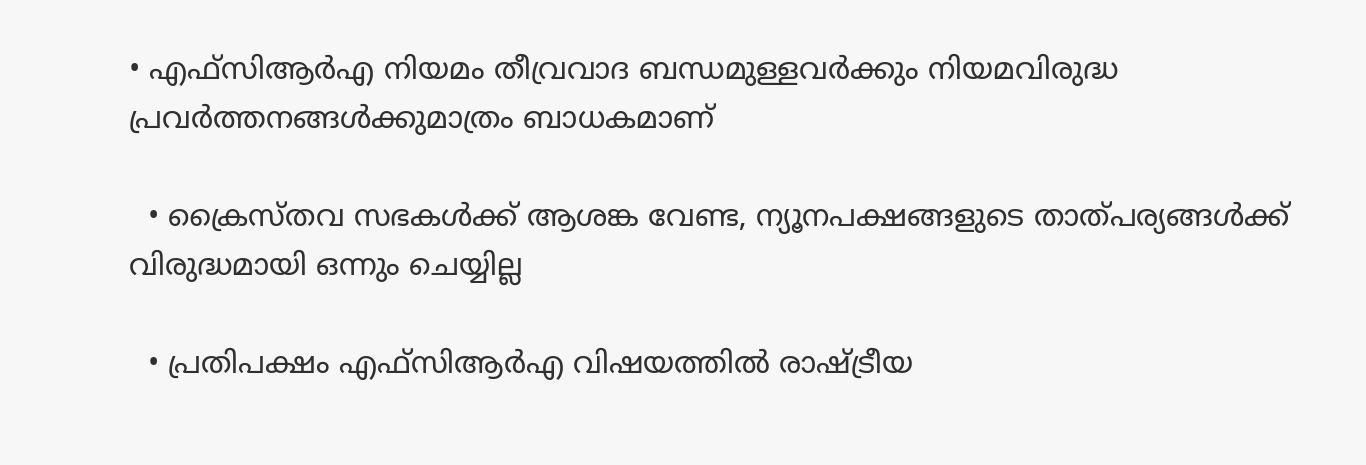• എഫ്‌സിആർഎ നിയമം തീവ്രവാദ ബന്ധമുള്ളവർക്കും നിയമവിരുദ്ധ പ്രവർത്തനങ്ങൾക്കുമാത്രം ബാധകമാണ്

  • ക്രൈസ്തവ സഭകൾക്ക് ആശങ്ക വേണ്ട, ന്യൂനപക്ഷങ്ങളുടെ താത്പര്യങ്ങൾക്ക് വിരുദ്ധമായി ഒന്നും ചെയ്യില്ല

  • പ്രതിപക്ഷം എഫ്‌സിആർഎ വിഷയത്തിൽ രാഷ്ട്രീയ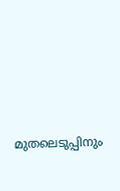മുതലെടുപ്പിനും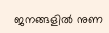ജനങ്ങളിൽ നുണ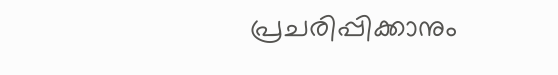പ്രചരിപ്പിക്കാനും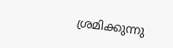ശ്രമിക്കുന്നു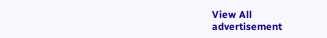View All
advertisement